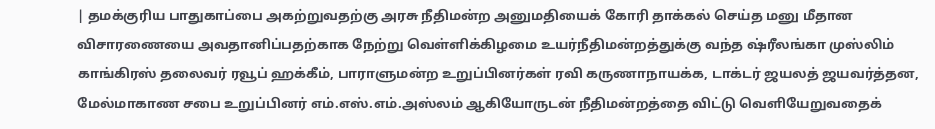| தமக்குரிய பாதுகாப்பை அகற்றுவதற்கு அரசு நீதிமன்ற அனுமதியைக் கோரி தாக்கல் செய்த மனு மீதான விசாரணையை அவதானிப்பதற்காக நேற்று வெள்ளிக்கிழமை உயர்நீதிமன்றத்துக்கு வந்த ஷ்ரீலங்கா முஸ்லிம் காங்கிரஸ் தலைவர் ரவூப் ஹக்கீம், பாராளுமன்ற உறுப்பினர்கள் ரவி கருணாநாயக்க, டாக்டர் ஜயலத் ஜயவர்த்தன, மேல்மாகாண சபை உறுப்பினர் எம்.எஸ்.எம்.அஸ்லம் ஆகியோருடன் நீதிமன்றத்தை விட்டு வெளியேறுவதைக்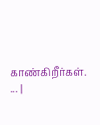காண்கிறீர்கள். ... |